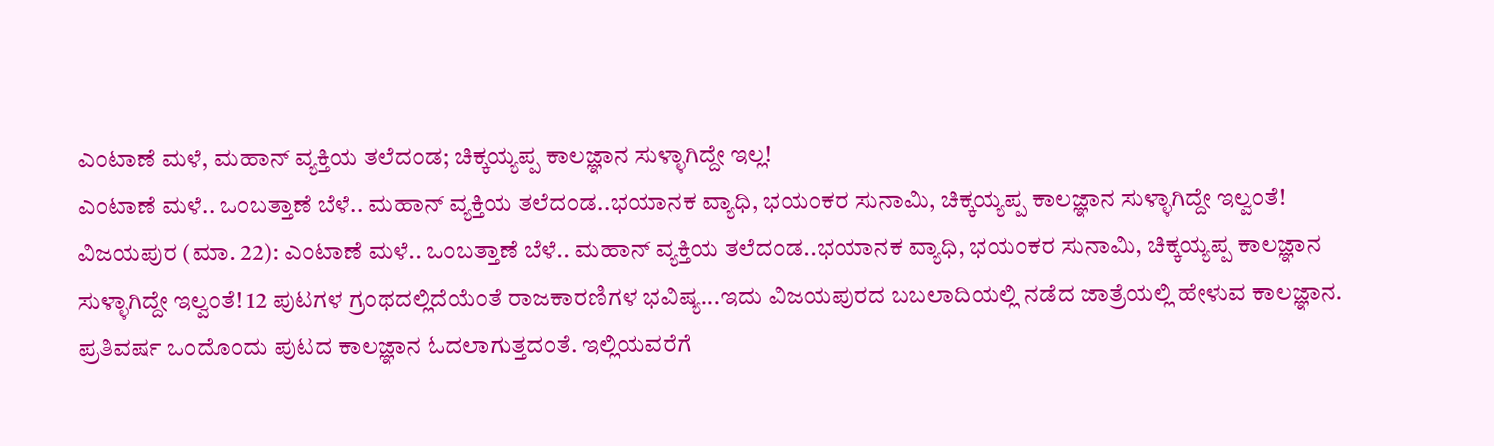ಎಂಟಾಣೆ ಮಳೆ, ಮಹಾನ್ ವ್ಯಕ್ತಿಯ ತಲೆದಂಡ; ಚಿಕ್ಕಯ್ಯಪ್ಪ ಕಾಲಜ್ಞಾನ ಸುಳ್ಳಾಗಿದ್ದೇ ಇಲ್ಲ!
ಎಂಟಾಣೆ ಮಳೆ.. ಒಂಬತ್ತಾಣೆ ಬೆಳೆ.. ಮಹಾನ್ ವ್ಯಕ್ತಿಯ ತಲೆದಂಡ..ಭಯಾನಕ ವ್ಯಾಧಿ, ಭಯಂಕರ ಸುನಾಮಿ, ಚಿಕ್ಕಯ್ಯಪ್ಪ ಕಾಲಜ್ಞಾನ ಸುಳ್ಳಾಗಿದ್ದೇ ಇಲ್ವಂತೆ!
ವಿಜಯಪುರ (ಮಾ. 22): ಎಂಟಾಣೆ ಮಳೆ.. ಒಂಬತ್ತಾಣೆ ಬೆಳೆ.. ಮಹಾನ್ ವ್ಯಕ್ತಿಯ ತಲೆದಂಡ..ಭಯಾನಕ ವ್ಯಾಧಿ, ಭಯಂಕರ ಸುನಾಮಿ, ಚಿಕ್ಕಯ್ಯಪ್ಪ ಕಾಲಜ್ಞಾನ ಸುಳ್ಳಾಗಿದ್ದೇ ಇಲ್ವಂತೆ! 12 ಪುಟಗಳ ಗ್ರಂಥದಲ್ಲಿದೆಯೆಂತೆ ರಾಜಕಾರಣಿಗಳ ಭವಿಷ್ಯ...ಇದು ವಿಜಯಪುರದ ಬಬಲಾದಿಯಲ್ಲಿ ನಡೆದ ಜಾತ್ರೆಯಲ್ಲಿ ಹೇಳುವ ಕಾಲಜ್ಞಾನ. ಪ್ರತಿವರ್ಷ ಒಂದೊಂದು ಪುಟದ ಕಾಲಜ್ಞಾನ ಓದಲಾಗುತ್ತದಂತೆ. ಇಲ್ಲಿಯವರೆಗೆ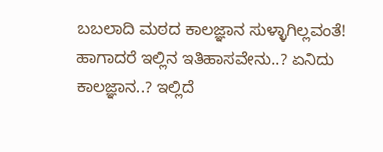ಬಬಲಾದಿ ಮಠದ ಕಾಲಜ್ಞಾನ ಸುಳ್ಳಾಗಿಲ್ಲವಂತೆ! ಹಾಗಾದರೆ ಇಲ್ಲಿನ ಇತಿಹಾಸವೇನು..? ಏನಿದು ಕಾಲಜ್ಞಾನ..? ಇಲ್ಲಿದೆ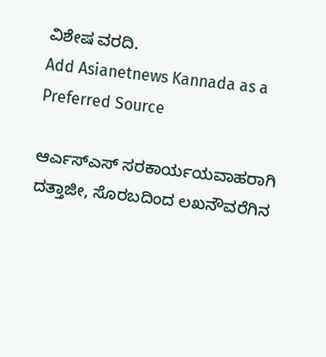ವಿಶೇಷ ವರದಿ.
Add Asianetnews Kannada as a Preferred Source

ಆರ್ಎಸ್ಎಸ್ ಸರಕಾರ್ಯಯವಾಹರಾಗಿ ದತ್ತಾಜೀ, ಸೊರಬದಿಂದ ಲಖನೌವರೆಗಿನ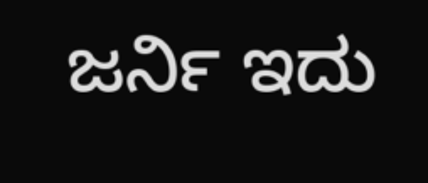ಜರ್ನಿ ಇದು